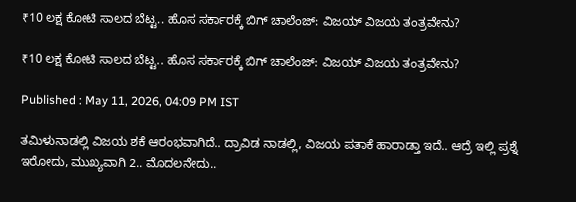₹10 ಲಕ್ಷ ಕೋಟಿ ಸಾಲದ ಬೆಟ್ಟ.. ಹೊಸ ಸರ್ಕಾರಕ್ಕೆ ಬಿಗ್ ಚಾಲೆಂಜ್: ವಿಜಯ್ ವಿಜಯ ತಂತ್ರವೇನು?

₹10 ಲಕ್ಷ ಕೋಟಿ ಸಾಲದ ಬೆಟ್ಟ.. ಹೊಸ ಸರ್ಕಾರಕ್ಕೆ ಬಿಗ್ ಚಾಲೆಂಜ್: ವಿಜಯ್ ವಿಜಯ ತಂತ್ರವೇನು?

Published : May 11, 2026, 04:09 PM IST

ತಮಿಳುನಾಡಲ್ಲಿ ವಿಜಯ ಶಕೆ ಆರಂಭವಾಗಿದೆ.. ದ್ರಾವಿಡ ನಾಡಲ್ಲಿ, ವಿಜಯ ಪತಾಕೆ ಹಾರಾಡ್ತಾ ಇದೆ.. ಆದ್ರೆ ಇಲ್ಲಿ ಪ್ರಶ್ನೆ ಇರೋದು, ಮುಖ್ಯವಾಗಿ 2.. ಮೊದಲನೇದು..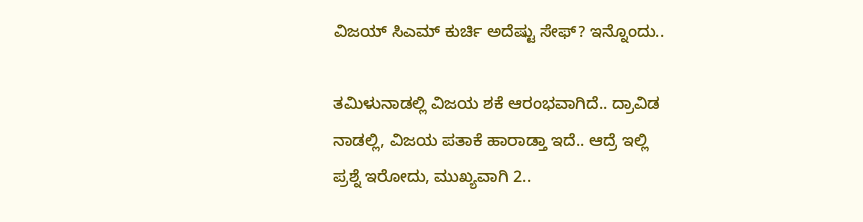ವಿಜಯ್ ಸಿಎಮ್ ಕುರ್ಚಿ ಅದೆಷ್ಟು ಸೇಫ್? ಇನ್ನೊಂದು..

ತಮಿಳುನಾಡಲ್ಲಿ ವಿಜಯ ಶಕೆ ಆರಂಭವಾಗಿದೆ.. ದ್ರಾವಿಡ ನಾಡಲ್ಲಿ, ವಿಜಯ ಪತಾಕೆ ಹಾರಾಡ್ತಾ ಇದೆ.. ಆದ್ರೆ ಇಲ್ಲಿ ಪ್ರಶ್ನೆ ಇರೋದು, ಮುಖ್ಯವಾಗಿ 2..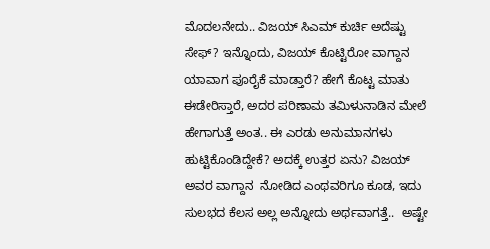ಮೊದಲನೇದು.. ವಿಜಯ್ ಸಿಎಮ್ ಕುರ್ಚಿ ಅದೆಷ್ಟು ಸೇಫ್? ಇನ್ನೊಂದು, ವಿಜಯ್ ಕೊಟ್ಟಿರೋ ವಾಗ್ದಾನ ಯಾವಾಗ ಪೂರೈಕೆ ಮಾಡ್ತಾರೆ? ಹೇಗೆ ಕೊಟ್ಟ ಮಾತು ಈಡೇರಿಸ್ತಾರೆ, ಅದರ ಪರಿಣಾಮ ತಮಿಳುನಾಡಿನ ಮೇಲೆ ಹೇಗಾಗುತ್ತೆ ಅಂತ.. ಈ ಎರಡು ಅನುಮಾನಗಳು ಹುಟ್ಟಿಕೊಂಡಿದ್ದೇಕೆ? ಅದಕ್ಕೆ ಉತ್ತರ ಏನು? ವಿಜಯ್ ಅವರ ವಾಗ್ದಾನ  ನೋಡಿದ ಎಂಥವರಿಗೂ ಕೂಡ, ಇದು ಸುಲಭದ ಕೆಲಸ ಅಲ್ಲ ಅನ್ನೋದು ಅರ್ಥವಾಗತ್ತೆ..  ಅಷ್ಟೇ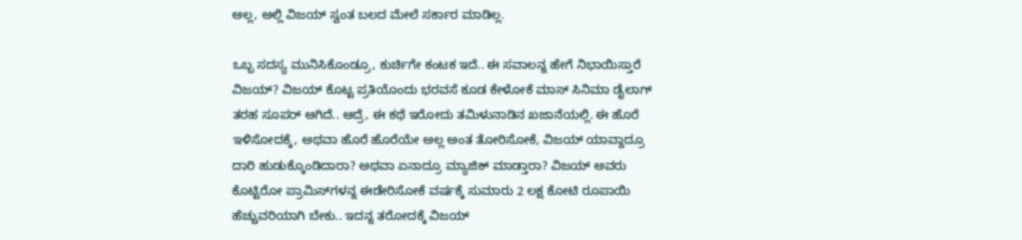ಅಲ್ಲ, ಅಲ್ಲಿ ವಿಜಯ್ ಸ್ವಂತ ಬಲದ ಮೇಲೆ ಸರ್ಕಾರ ಮಾಡಿಲ್ಲ.

ಒಬ್ಬ ಸದಸ್ಯ ಮುನಿಸಿಕೊಂಡ್ರೂ, ಕುರ್ಚಿಗೇ ಕಂಟಕ ಇದೆ.. ಈ ಸವಾಲನ್ನ ಹೇಗೆ ನಿಭಾಯಿಸ್ತಾರೆ ವಿಜಯ್? ವಿಜಯ್ ಕೊಟ್ಟ ಪ್ರತಿಯೊಂದು ಭರವಸೆ ಕೂಡ ಕೇಳೋಕೆ ಮಾಸ್ ಸಿನಿಮಾ ಡೈಲಾಗ್ ತರಹ ಸೂಪರ್ ಆಗಿದೆ.. ಆದ್ರೆ, ಈ ಕಥೆ ಇರೋದು ತಮಿಳುನಾಡಿನ ಖಜಾನೆಯಲ್ಲಿ. ಈ ಹೊರೆ ಇಳಿಸೋದಕ್ಕೆ, ಅಥವಾ ಹೊರೆ ಹೊರೆಯೇ ಅಲ್ಲ ಅಂತ ತೋರಿಸೋಕೆ, ವಿಜಯ್ ಯಾವ್ದಾದ್ರೂ ದಾರಿ ಹುಡುಕ್ಕೊಂಡಿದಾರಾ? ಅಥವಾ ಏನಾದ್ರೂ ಮ್ಯಾಜಿಕ್ ಮಾಡ್ತಾರಾ? ವಿಜಯ್ ಅವರು ಕೊಟ್ಟಿರೋ ಪ್ರಾಮಿಸ್‌ಗಳನ್ನ ಈಡೇರಿಸೋಕೆ ವರ್ಷಕ್ಕೆ ಸುಮಾರು 2 ಲಕ್ಷ ಕೋಟಿ ರೂಪಾಯಿ ಹೆಚ್ಚುವರಿಯಾಗಿ ಬೇಕು.. ಇದನ್ನ ತರೋದಕ್ಕೆ ವಿಜಯ್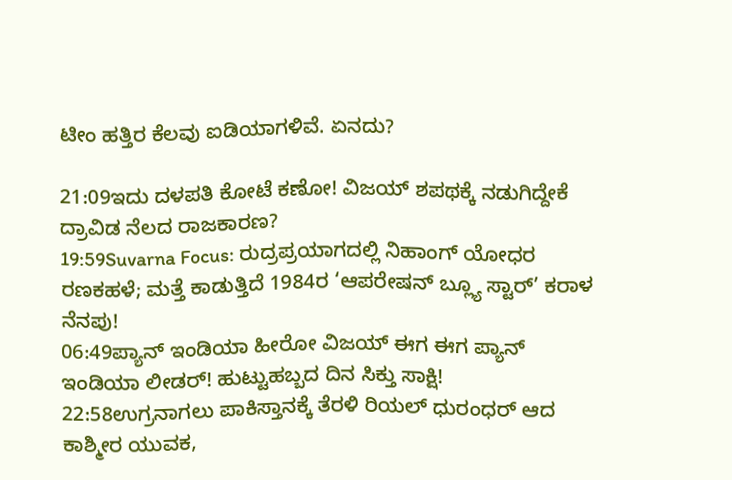ಟೀಂ ಹತ್ತಿರ ಕೆಲವು ಐಡಿಯಾಗಳಿವೆ. ಏನದು?

21:09ಇದು ದಳಪತಿ ಕೋಟೆ ಕಣೋ! ವಿಜಯ್ ಶಪಥಕ್ಕೆ ನಡುಗಿದ್ದೇಕೆ ದ್ರಾವಿಡ ನೆಲದ ರಾಜಕಾರಣ?
19:59Suvarna Focus: ರುದ್ರಪ್ರಯಾಗದಲ್ಲಿ ನಿಹಾಂಗ್ ಯೋಧರ ರಣಕಹಳೆ; ಮತ್ತೆ ಕಾಡುತ್ತಿದೆ 1984ರ ‘ಆಪರೇಷನ್ ಬ್ಲ್ಯೂ ಸ್ಟಾರ್’ ಕರಾಳ ನೆನಪು!
06:49ಪ್ಯಾನ್ ಇಂಡಿಯಾ ಹೀರೋ ವಿಜಯ್ ಈಗ ಈಗ ಪ್ಯಾನ್ ಇಂಡಿಯಾ ಲೀಡರ್! ಹುಟ್ಟುಹಬ್ಬದ ದಿನ ಸಿಕ್ತು ಸಾಕ್ಷಿ!
22:58ಉಗ್ರನಾಗಲು ಪಾಕಿಸ್ತಾನಕ್ಕೆ ತೆರಳಿ ರಿಯಲ್ ಧುರಂಧರ್ ಆದ ಕಾಶ್ಮೀರ ಯುವಕ,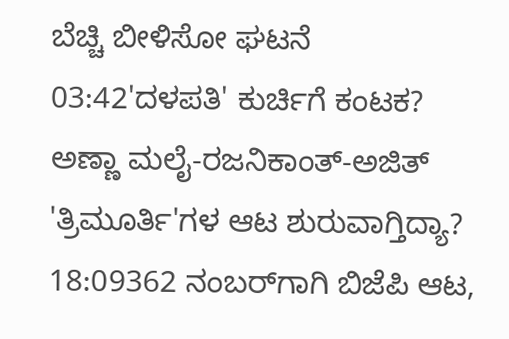ಬೆಚ್ಚಿ ಬೀಳಿಸೋ ಘಟನೆ
03:42'ದಳಪತಿ' ಕುರ್ಚಿಗೆ ಕಂಟಕ? ಅಣ್ಣಾ ಮಲೈ-ರಜನಿಕಾಂತ್-ಅಜಿತ್ 'ತ್ರಿಮೂರ್ತಿ'ಗಳ ಆಟ ಶುರುವಾಗ್ತಿದ್ಯಾ?
18:09362 ನಂಬರ್‌ಗಾಗಿ ಬಿಜೆಪಿ ಆಟ,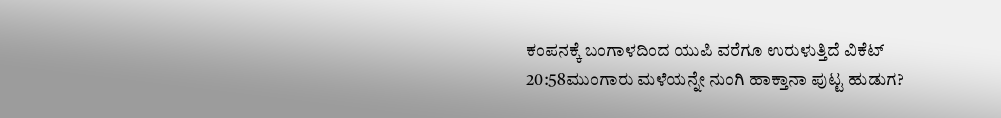ಕಂಪನಕ್ಕೆ ಬಂಗಾಳದಿಂದ ಯುಪಿ ವರೆಗೂ ಉರುಳುತ್ತಿದೆ ವಿಕೆಟ್
20:58ಮುಂಗಾರು ಮಳೆಯನ್ನೇ ನುಂಗಿ ಹಾಕ್ತಾನಾ ಪುಟ್ಟ ಹುಡುಗ?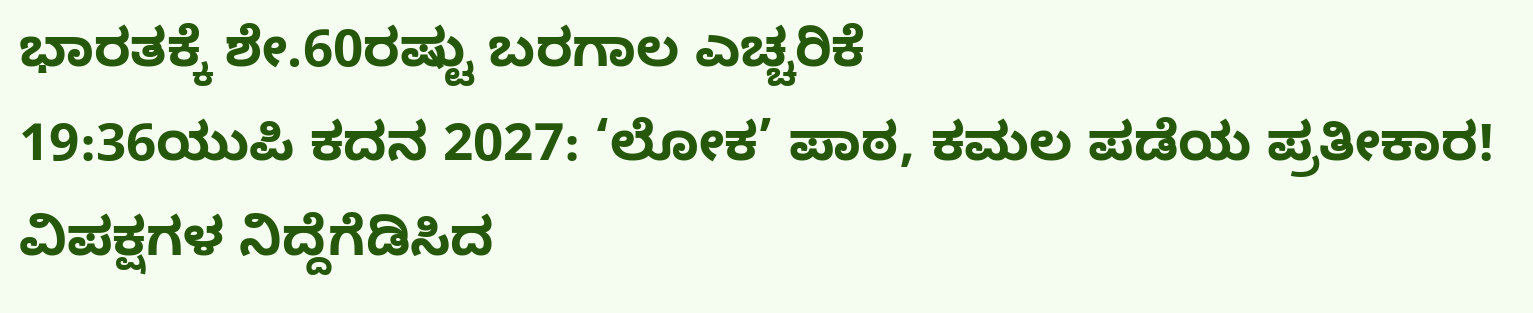ಭಾರತಕ್ಕೆ ಶೇ.60ರಷ್ಟು ಬರಗಾಲ ಎಚ್ಚರಿಕೆ
19:36ಯುಪಿ ಕದನ 2027: ‘ಲೋಕ’ ಪಾಠ, ಕಮಲ ಪಡೆಯ ಪ್ರತೀಕಾರ! ವಿಪಕ್ಷಗಳ ನಿದ್ದೆಗೆಡಿಸಿದ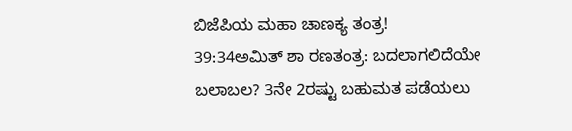ಬಿಜೆಪಿಯ ಮಹಾ ಚಾಣಕ್ಯ ತಂತ್ರ!
39:34ಅಮಿತ್ ಶಾ ರಣತಂತ್ರ: ಬದಲಾಗಲಿದೆಯೇ ಬಲಾಬಲ? 3ನೇ 2ರಷ್ಟು ಬಹುಮತ ಪಡೆಯಲು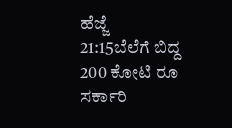ಹೆಜ್ಜೆ
21:15ಬೆಲೆಗೆ ಬಿದ್ದ 200 ಕೋಟಿ ರೂ ಸರ್ಕಾರಿ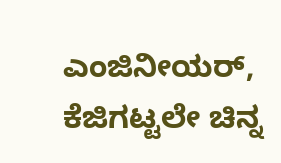ಎಂಜಿನೀಯರ್, ಕೆಜಿಗಟ್ಟಲೇ ಚಿನ್ನ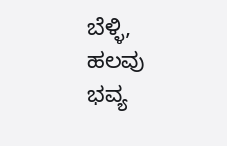ಬೆಳ್ಳಿ, ಹಲವು ಭವ್ಯ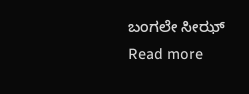ಬಂಗಲೇ ಸೀಝ್
Read more